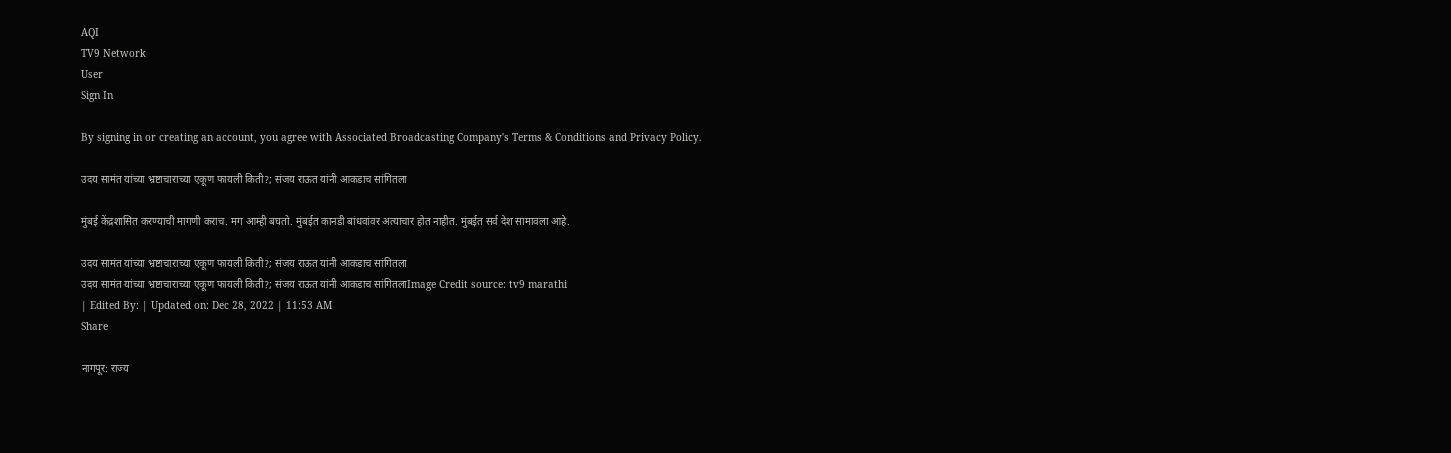AQI
TV9 Network
User
Sign In

By signing in or creating an account, you agree with Associated Broadcasting Company's Terms & Conditions and Privacy Policy.

उदय सामंत यांच्या भ्रष्टाचाराच्या एकूण फायली किती?; संजय राऊत यांनी आकडाच सांगितला

मुंबई केंद्रशासित करण्याची मागणी कराच. मग आम्ही बघतो. मुंबईत कानडी बांधवांवर अत्याचार होत नाहीत. मुंबईत सर्व देश सामावला आहे.

उदय सामंत यांच्या भ्रष्टाचाराच्या एकूण फायली किती?; संजय राऊत यांनी आकडाच सांगितला
उदय सामंत यांच्या भ्रष्टाचाराच्या एकूण फायली किती?; संजय राऊत यांनी आकडाच सांगितलाImage Credit source: tv9 marathi
| Edited By: | Updated on: Dec 28, 2022 | 11:53 AM
Share

नागपूर: राज्य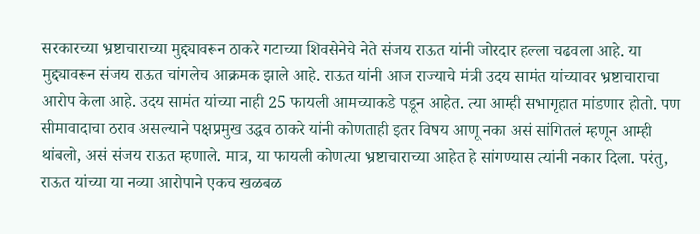सरकारच्या भ्रष्टाचाराच्या मुद्द्यावरून ठाकरे गटाच्या शिवसेनेचे नेते संजय राऊत यांनी जोरदार हल्ला चढवला आहे. या मुद्द्यावरून संजय राऊत चांगलेच आक्रमक झाले आहे. राऊत यांनी आज राज्याचे मंत्री उदय सामंत यांच्यावर भ्रष्टाचाराचा आरोप केला आहे. उदय सामंत यांच्या नाही 25 फायली आमच्याकडे पडून आहेत. त्या आम्ही सभागृहात मांडणार होतो. पण सीमावादाचा ठराव असल्याने पक्षप्रमुख उद्धव ठाकरे यांनी कोणताही इतर विषय आणू नका असं सांगितलं म्हणून आम्ही थांबलो, असं संजय राऊत म्हणाले. मात्र, या फायली कोणत्या भ्रष्टाचाराच्या आहेत हे सांगण्यास त्यांनी नकार दिला. परंतु, राऊत यांच्या या नव्या आरोपाने एकच खळबळ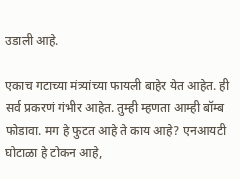उडाली आहे.

एकाच गटाच्या मंत्र्यांच्या फायली बाहेर येत आहेत. ही सर्व प्रकरणं गंभीर आहेत. तुम्ही म्हणता आम्ही बॉम्ब फोडावा. मग हे फुटत आहे ते काय आहे? एनआयटी घोटाळा हे टोकन आहे,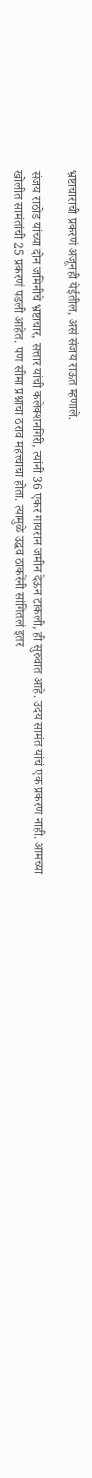भ्रष्टाचाराची प्रकरणं अजूनही येईतील, असं संजय राऊत म्हणाले.

संजय राठोड यांच्या दोन जमिनीचे भ्रष्टाचार, सत्तार यांची कलेक्शनगिरी, त्यांनी 36 एकर गायरान जमीन देऊन टाकली, ही सुरुवात आहे. उदय सामंत यांचं एक प्रकरण नाही. आमच्या खोलीत सामंतांची 25 प्रकरणं पडली आहेत. पण सीमा प्रश्नाचा ठराव महत्त्वाचा होता. त्यामुळे उद्धव ठाकरेंनी सांगितलं इतर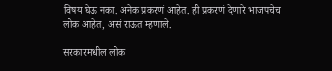विषय घेऊ नका. अनेक प्रकरणं आहेत. ही प्रकरणं देणारे भाजपचेच लोक आहेत, असं राऊत म्हणाले.

सरकारमधील लोक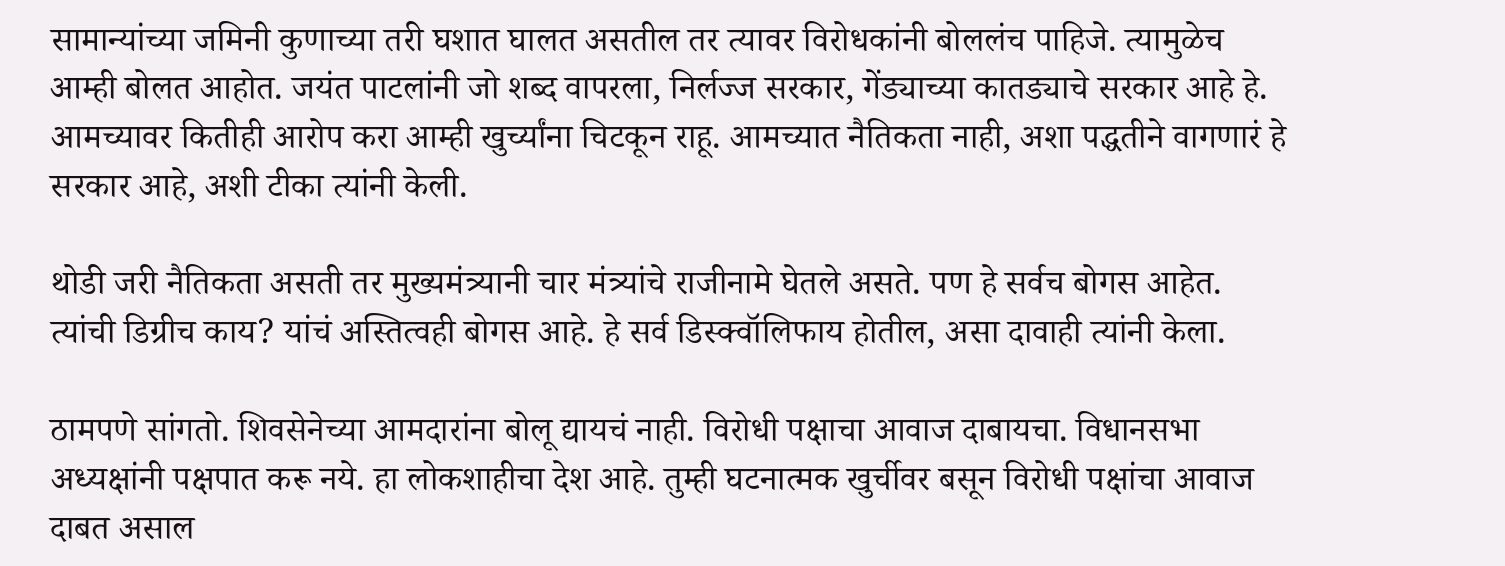सामान्यांच्या जमिनी कुणाच्या तरी घशात घालत असतील तर त्यावर विरोधकांनी बोललंच पाहिजे. त्यामुळेच आम्ही बोलत आहोत. जयंत पाटलांनी जो शब्द वापरला, निर्लज्ज सरकार, गेंड्याच्या कातड्याचे सरकार आहे हे. आमच्यावर कितीही आरोप करा आम्ही खुर्च्यांना चिटकून राहू. आमच्यात नैतिकता नाही, अशा पद्धतीने वागणारं हे सरकार आहे, अशी टीका त्यांनी केली.

थोडी जरी नैतिकता असती तर मुख्यमंत्र्यानी चार मंत्र्यांचे राजीनामे घेतले असते. पण हे सर्वच बोगस आहेत. त्यांची डिग्रीच काय? यांचं अस्तित्वही बोगस आहे. हे सर्व डिस्क्वॉलिफाय होतील, असा दावाही त्यांनी केला.

ठामपणे सांगतो. शिवसेनेच्या आमदारांना बोलू द्यायचं नाही. विरोधी पक्षाचा आवाज दाबायचा. विधानसभा अध्यक्षांनी पक्षपात करू नये. हा लोकशाहीचा देश आहे. तुम्ही घटनात्मक खुर्चीवर बसून विरोधी पक्षांचा आवाज दाबत असाल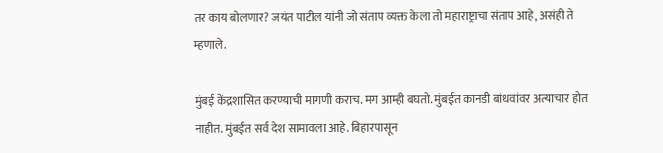तर काय बोलणार? जयंत पाटील यांनी जो संताप व्यक्त केला तो महाराष्ट्राचा संताप आहे, असंही ते म्हणाले.

मुंबई केंद्रशासित करण्याची मागणी कराच. मग आम्ही बघतो. मुंबईत कानडी बांधवांवर अत्याचार होत नाहीत. मुंबईत सर्व देश सामावला आहे. बिहारपासून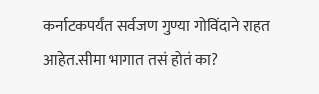कर्नाटकपर्यंत सर्वजण गुण्या गोविंदाने राहत आहेत.सीमा भागात तसं होतं का?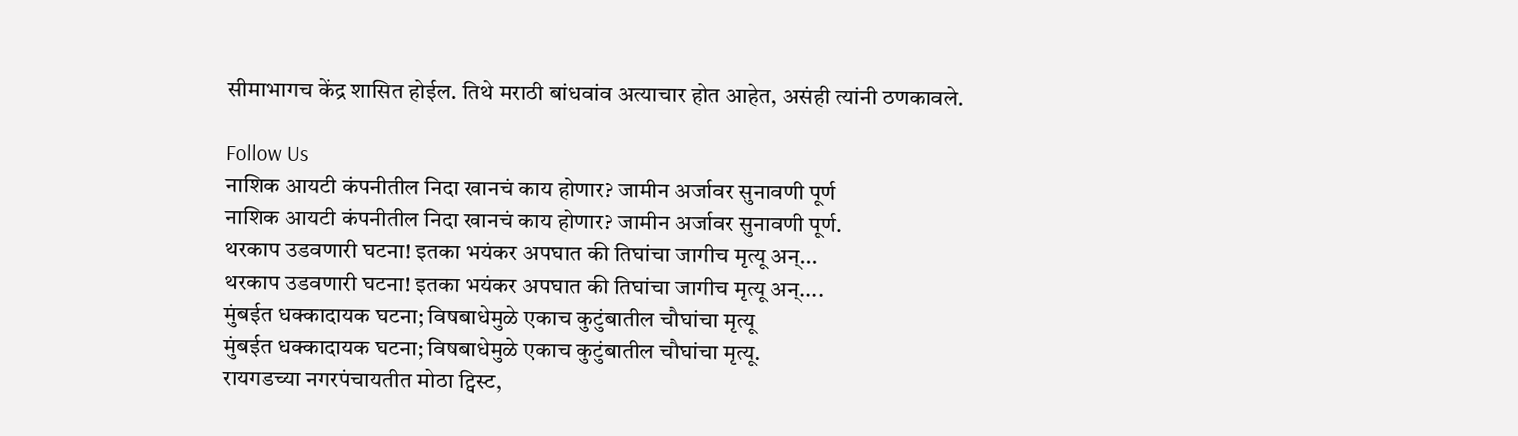सीमाभागच केंद्र शासित होईल. तिथे मराठी बांधवांव अत्याचार होत आहेत, असंही त्यांनी ठणकावले.

Follow Us
नाशिक आयटी कंपनीतील निदा खानचं काय होणार? जामीन अर्जावर सुनावणी पूर्ण
नाशिक आयटी कंपनीतील निदा खानचं काय होणार? जामीन अर्जावर सुनावणी पूर्ण.
थरकाप उडवणारी घटना! इतका भयंकर अपघात की तिघांचा जागीच मृत्यू अन्...
थरकाप उडवणारी घटना! इतका भयंकर अपघात की तिघांचा जागीच मृत्यू अन्....
मुंबईत धक्कादायक घटना; विषबाधेमुळे एकाच कुटुंबातील चौघांचा मृत्यू
मुंबईत धक्कादायक घटना; विषबाधेमुळे एकाच कुटुंबातील चौघांचा मृत्यू.
रायगडच्या नगरपंचायतीत मोठा ट्विस्ट,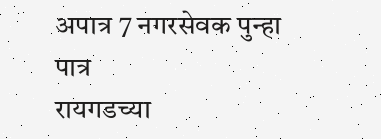अपात्र 7 नगरसेवक पुन्हा पात्र
रायगडच्या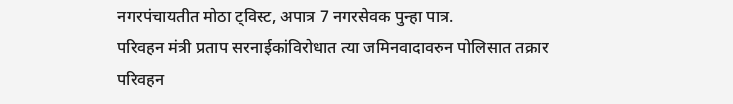नगरपंचायतीत मोठा ट्विस्ट, अपात्र 7 नगरसेवक पुन्हा पात्र.
परिवहन मंत्री प्रताप सरनाईकांविरोधात त्या जमिनवादावरुन पोलिसात तक्रार
परिवहन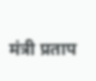मंत्री प्रताप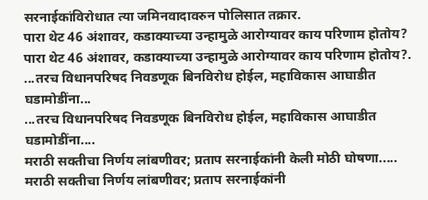सरनाईकांविरोधात त्या जमिनवादावरुन पोलिसात तक्रार.
पारा थेट 46 अंशावर, कडाक्याच्या उन्हामुळे आरोग्यावर काय परिणाम होतोय?
पारा थेट 46 अंशावर, कडाक्याच्या उन्हामुळे आरोग्यावर काय परिणाम होतोय?.
...तरच विधानपरिषद निवडणूक बिनविरोध होईल, महाविकास आघाडीत घडामोडींना...
...तरच विधानपरिषद निवडणूक बिनविरोध होईल, महाविकास आघाडीत घडामोडींना....
मराठी सक्तीचा निर्णय लांबणीवर; प्रताप सरनाईकांनी केली मोठी घोषणा.....
मराठी सक्तीचा निर्णय लांबणीवर; प्रताप सरनाईकांनी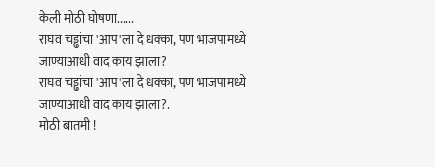केली मोठी घोषणा......
राघव चड्ढांचा 'आप'ला दे धक्का, पण भाजपामध्ये जाण्याआधी वाद काय झाला?
राघव चड्ढांचा 'आप'ला दे धक्का, पण भाजपामध्ये जाण्याआधी वाद काय झाला?.
मोठी बातमी !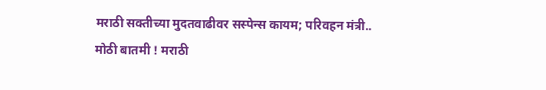मराठी सक्तीच्या मुदतवाढीवर सस्पेन्स कायम; परिवहन मंत्री..
मोठी बातमी ! मराठी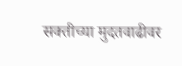सक्तीच्या मुदतवाढीवर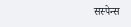सस्पेन्स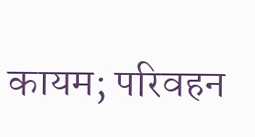कायम; परिवहन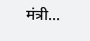मंत्री...